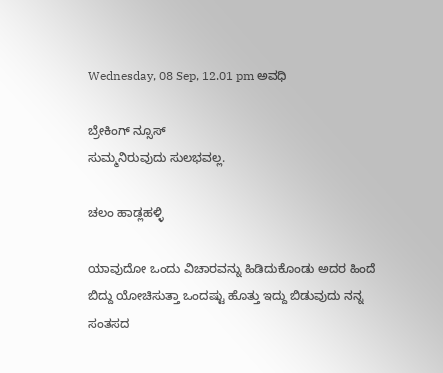Wednesday, 08 Sep, 12.01 pm ಅವಧಿ

ಬ್ರೇಕಿಂಗ್ ನ್ಸೂಸ್
ಸುಮ್ಮನಿರುವುದು ಸುಲಭವಲ್ಲ.

ಚಲಂ ಹಾಡ್ಲಹಳ್ಳಿ

ಯಾವುದೋ ಒಂದು ವಿಚಾರವನ್ನು ಹಿಡಿದುಕೊಂಡು ಅದರ ಹಿಂದೆ ಬಿದ್ದು ಯೋಚಿಸುತ್ತಾ ಒಂದಷ್ಟು ಹೊತ್ತು ಇದ್ದು ಬಿಡುವುದು ನನ್ನ ಸಂತಸದ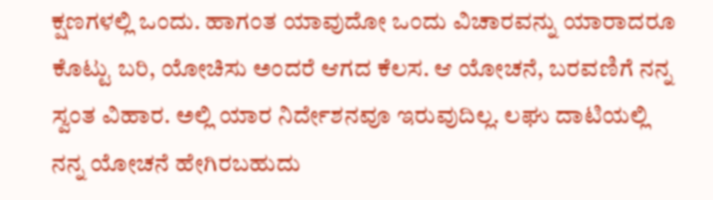ಕ್ಷಣಗಳಲ್ಲಿ ಒಂದು. ಹಾಗಂತ ಯಾವುದೋ ಒಂದು ವಿಚಾರವನ್ನು ಯಾರಾದರೂ ಕೊಟ್ಟು ಬರಿ, ಯೋಚಿಸು ಅಂದರೆ ಆಗದ ಕೆಲಸ. ಆ ಯೋಚನೆ, ಬರವಣಿಗೆ ನನ್ನ ಸ್ವಂತ ವಿಹಾರ. ಅಲ್ಲಿ ಯಾರ ನಿರ್ದೇಶನವೂ ಇರುವುದಿಲ್ಲ. ಲಘು ದಾಟಿಯಲ್ಲಿ ನನ್ನ ಯೋಚನೆ ಹೇಗಿರಬಹುದು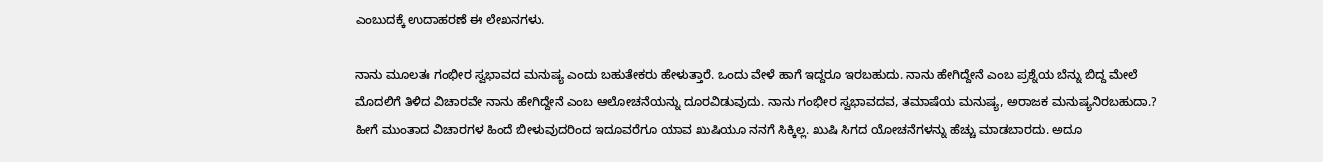ಎಂಬುದಕ್ಕೆ ಉದಾಹರಣೆ ಈ ಲೇಖನಗಳು.

ನಾನು ಮೂಲತಃ ಗಂಭೀರ ಸ್ವಭಾವದ ಮನುಷ್ಯ ಎಂದು ಬಹುತೇಕರು ಹೇಳುತ್ತಾರೆ. ಒಂದು ವೇಳೆ ಹಾಗೆ ಇದ್ದರೂ ಇರಬಹುದು. ನಾನು ಹೇಗಿದ್ದೇನೆ ಎಂಬ ಪ್ರಶ್ನೆಯ ಬೆನ್ನು ಬಿದ್ದ ಮೇಲೆ ಮೊದಲಿಗೆ ತಿಳಿದ ವಿಚಾರವೇ ನಾನು ಹೇಗಿದ್ದೇನೆ ಎಂಬ ಆಲೋಚನೆಯನ್ನು ದೂರವಿಡುವುದು. ನಾನು ಗಂಭೀರ ಸ್ವಭಾವದವ, ತಮಾಷೆಯ ಮನುಷ್ಯ, ಅರಾಜಕ ಮನುಷ್ಯನಿರಬಹುದಾ.? ಹೀಗೆ ಮುಂತಾದ ವಿಚಾರಗಳ ಹಿಂದೆ ಬೀಳುವುದರಿಂದ ಇದೂವರೆಗೂ ಯಾವ ಖುಷಿಯೂ ನನಗೆ ಸಿಕ್ಕಿಲ್ಲ. ಖುಷಿ ಸಿಗದ ಯೋಚನೆಗಳನ್ನು ಹೆಚ್ಚು ಮಾಡಬಾರದು. ಅದೂ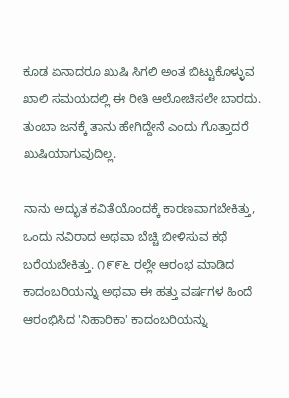ಕೂಡ ಏನಾದರೂ ಖುಷಿ ಸಿಗಲಿ ಅಂತ ಬಿಟ್ಟುಕೊಳ್ಳುವ ಖಾಲಿ ಸಮಯದಲ್ಲಿ ಈ ರೀತಿ ಆಲೋಚಿಸಲೇ ಬಾರದು. ತುಂಬಾ ಜನಕ್ಕೆ ತಾನು ಹೇಗಿದ್ದೇನೆ ಎಂದು ಗೊತ್ತಾದರೆ ಖುಷಿಯಾಗುವುದಿಲ್ಲ.

ನಾನು ಅದ್ಭುತ ಕವಿತೆಯೊಂದಕ್ಕೆ ಕಾರಣವಾಗಬೇಕಿತ್ತು, ಒಂದು ನವಿರಾದ ಅಥವಾ ಬೆಚ್ಚಿ ಬೀಳಿಸುವ ಕಥೆ ಬರೆಯಬೇಕಿತ್ತು. ೧೯೯೬ ರಲ್ಲೇ ಆರಂಭ ಮಾಡಿದ ಕಾದಂಬರಿಯನ್ನು ಅಥವಾ ಈ ಹತ್ತು ವರ್ಷಗಳ ಹಿಂದೆ ಆರಂಭಿಸಿದ 'ನಿಹಾರಿಕಾ' ಕಾದಂಬರಿಯನ್ನು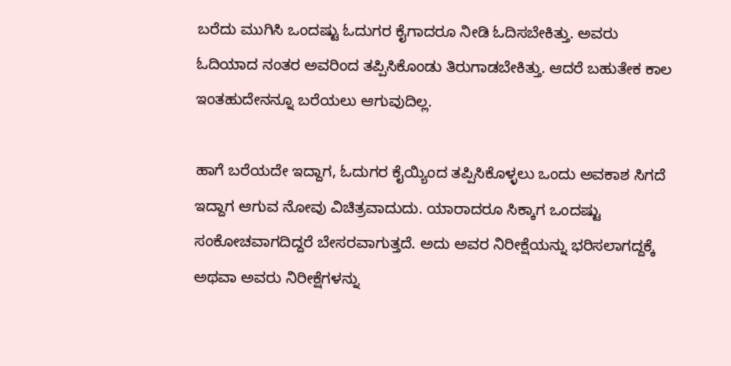ಬರೆದು ಮುಗಿಸಿ ಒಂದಷ್ಟು ಓದುಗರ ಕೈಗಾದರೂ ನೀಡಿ ಓದಿಸಬೇಕಿತ್ತು. ಅವರು ಓದಿಯಾದ ನಂತರ ಅವರಿಂದ ತಪ್ಪಿಸಿಕೊಂಡು ತಿರುಗಾಡಬೇಕಿತ್ತು. ಆದರೆ ಬಹುತೇಕ ಕಾಲ ಇಂತಹುದೇನನ್ನೂ ಬರೆಯಲು ಆಗುವುದಿಲ್ಲ.

ಹಾಗೆ ಬರೆಯದೇ ಇದ್ದಾಗ, ಓದುಗರ ಕೈಯ್ಯಿಂದ ತಪ್ಪಿಸಿಕೊಳ್ಳಲು ಒಂದು ಅವಕಾಶ ಸಿಗದೆ ಇದ್ದಾಗ ಆಗುವ ನೋವು ವಿಚಿತ್ರವಾದುದು. ಯಾರಾದರೂ ಸಿಕ್ಕಾಗ ಒಂದಷ್ಟು ಸಂಕೋಚವಾಗದಿದ್ದರೆ ಬೇಸರವಾಗುತ್ತದೆ. ಅದು ಅವರ ನಿರೀಕ್ಷೆಯನ್ನು ಭರಿಸಲಾಗದ್ದಕ್ಕೆ ಅಥವಾ ಅವರು ನಿರೀಕ್ಷೆಗಳನ್ನು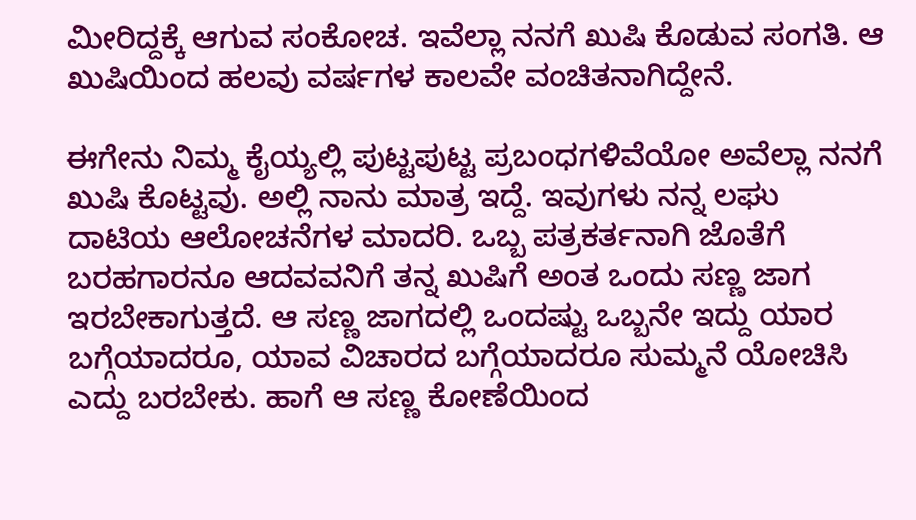ಮೀರಿದ್ದಕ್ಕೆ ಆಗುವ ಸಂಕೋಚ. ಇವೆಲ್ಲಾ ನನಗೆ ಖುಷಿ ಕೊಡುವ ಸಂಗತಿ. ಆ ಖುಷಿಯಿಂದ ಹಲವು ವರ್ಷಗಳ ಕಾಲವೇ ವಂಚಿತನಾಗಿದ್ದೇನೆ.

ಈಗೇನು ನಿಮ್ಮ ಕೈಯ್ಯಲ್ಲಿ ಪುಟ್ಟಪುಟ್ಟ ಪ್ರಬಂಧಗಳಿವೆಯೋ ಅವೆಲ್ಲಾ ನನಗೆ ಖುಷಿ ಕೊಟ್ಟವು. ಅಲ್ಲಿ ನಾನು ಮಾತ್ರ ಇದ್ದೆ. ಇವುಗಳು ನನ್ನ ಲಘು ದಾಟಿಯ ಆಲೋಚನೆಗಳ ಮಾದರಿ. ಒಬ್ಬ ಪತ್ರಕರ್ತನಾಗಿ ಜೊತೆಗೆ ಬರಹಗಾರನೂ ಆದವವನಿಗೆ ತನ್ನ ಖುಷಿಗೆ ಅಂತ ಒಂದು ಸಣ್ಣ ಜಾಗ ಇರಬೇಕಾಗುತ್ತದೆ. ಆ ಸಣ್ಣ ಜಾಗದಲ್ಲಿ ಒಂದಷ್ಟು ಒಬ್ಬನೇ ಇದ್ದು ಯಾರ ಬಗ್ಗೆಯಾದರೂ, ಯಾವ ವಿಚಾರದ ಬಗ್ಗೆಯಾದರೂ ಸುಮ್ಮನೆ ಯೋಚಿಸಿ ಎದ್ದು ಬರಬೇಕು. ಹಾಗೆ ಆ ಸಣ್ಣ ಕೋಣೆಯಿಂದ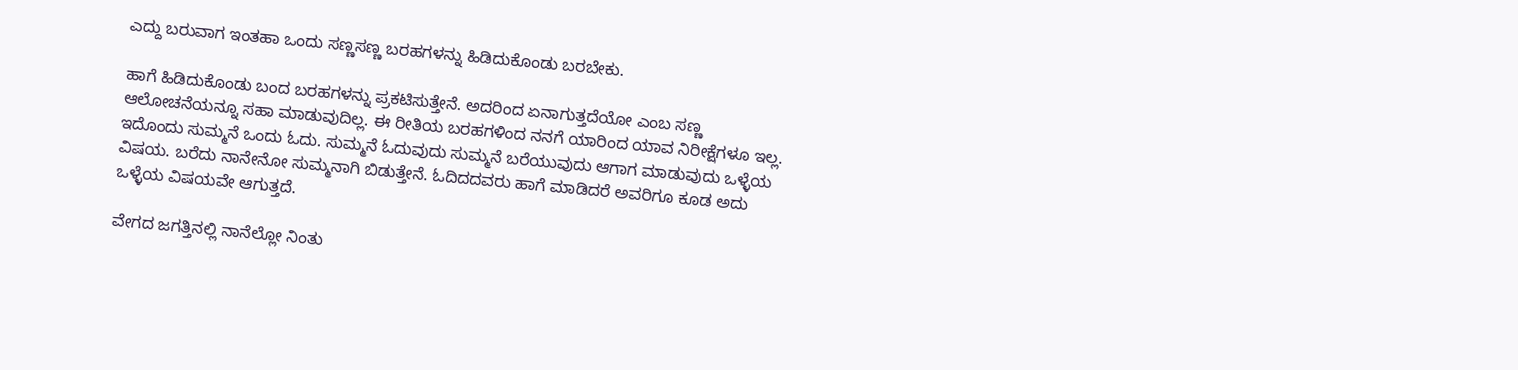ಎದ್ದು ಬರುವಾಗ ಇಂತಹಾ ಒಂದು ಸಣ್ಣಸಣ್ಣ ಬರಹಗಳನ್ನು ಹಿಡಿದುಕೊಂಡು ಬರಬೇಕು.

ಹಾಗೆ ಹಿಡಿದುಕೊಂಡು ಬಂದ ಬರಹಗಳನ್ನು ಪ್ರಕಟಿಸುತ್ತೇನೆ. ಅದರಿಂದ ಏನಾಗುತ್ತದೆಯೋ ಎಂಬ ಸಣ್ಣ ಆಲೋಚನೆಯನ್ನೂ ಸಹಾ ಮಾಡುವುದಿಲ್ಲ. ಈ ರೀತಿಯ ಬರಹಗಳಿಂದ ನನಗೆ ಯಾರಿಂದ ಯಾವ ನಿರೀಕ್ಷೆಗಳೂ ಇಲ್ಲ. ಇದೊಂದು ಸುಮ್ಮನೆ ಒಂದು ಓದು. ಸುಮ್ಮನೆ ಓದುವುದು ಸುಮ್ಮನೆ ಬರೆಯುವುದು ಆಗಾಗ ಮಾಡುವುದು ಒಳ್ಳೆಯ ವಿಷಯ. ಬರೆದು ನಾನೇನೋ ಸುಮ್ಮನಾಗಿ ಬಿಡುತ್ತೇನೆ. ಓದಿದದವರು ಹಾಗೆ ಮಾಡಿದರೆ ಅವರಿಗೂ ಕೂಡ ಅದು ಒಳ್ಳೆಯ ವಿಷಯವೇ ಆಗುತ್ತದೆ.

ವೇಗದ ಜಗತ್ತಿನಲ್ಲಿ ನಾನೆಲ್ಲೋ ನಿಂತು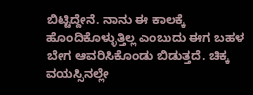ಬಿಟ್ಟಿದ್ದೇನೆ. ನಾನು ಈ ಕಾಲಕ್ಕೆ ಹೊಂದಿಕೊಳ್ಳುತ್ತಿಲ್ಲ ಎಂಬುದು ಈಗ ಬಹಳ ಬೇಗ ಆವರಿಸಿಕೊಂಡು ಬಿಡುತ್ತದೆ. ಚಿಕ್ಕ ವಯಸ್ಸಿನಲ್ಲೇ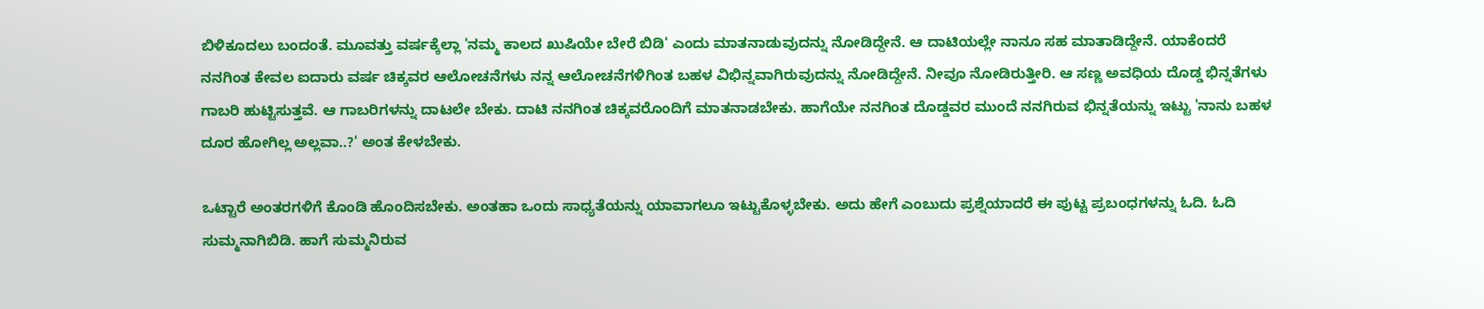ಬಿಳಿಕೂದಲು ಬಂದಂತೆ. ಮೂವತ್ತು ವರ್ಷಕ್ಕೆಲ್ಲಾ 'ನಮ್ಮ ಕಾಲದ ಖುಷಿಯೇ ಬೇರೆ ಬಿಡಿ' ಎಂದು ಮಾತನಾಡುವುದನ್ನು ನೋಡಿದ್ದೇನೆ. ಆ ದಾಟಿಯಲ್ಲೇ ನಾನೂ ಸಹ ಮಾತಾಡಿದ್ದೇನೆ. ಯಾಕೆಂದರೆ ನನಗಿಂತ ಕೇವಲ ಐದಾರು ವರ್ಷ ಚಿಕ್ಕವರ ಆಲೋಚನೆಗಳು ನನ್ನ ಆಲೋಚನೆಗಳಿಗಿಂತ ಬಹಳ ವಿಭಿನ್ನವಾಗಿರುವುದನ್ನು ನೋಡಿದ್ದೇನೆ. ನೀವೂ ನೋಡಿರುತ್ತೀರಿ. ಆ ಸಣ್ಣ ಅವಧಿಯ ದೊಡ್ಡ ಭಿನ್ನತೆಗಳು ಗಾಬರಿ ಹುಟ್ಟಿಸುತ್ತವೆ. ಆ ಗಾಬರಿಗಳನ್ನು ದಾಟಲೇ ಬೇಕು. ದಾಟಿ ನನಗಿಂತ ಚಿಕ್ಕವರೊಂದಿಗೆ ಮಾತನಾಡಬೇಕು. ಹಾಗೆಯೇ ನನಗಿಂತ ದೊಡ್ಡವರ ಮುಂದೆ ನನಗಿರುವ ಭಿನ್ನತೆಯನ್ನು ಇಟ್ಟು 'ನಾನು ಬಹಳ ದೂರ ಹೋಗಿಲ್ಲ ಅಲ್ಲವಾ..?' ಅಂತ ಕೇಳಬೇಕು.

ಒಟ್ಟಾರೆ ಅಂತರಗಳಿಗೆ ಕೊಂಡಿ ಹೊಂದಿಸಬೇಕು. ಅಂತಹಾ ಒಂದು ಸಾಧ್ಯತೆಯನ್ನು ಯಾವಾಗಲೂ ಇಟ್ಟುಕೊಳ್ಳಬೇಕು. ಅದು ಹೇಗೆ ಎಂಬುದು ಪ್ರಶ್ನೆಯಾದರೆ ಈ ಪುಟ್ಟ ಪ್ರಬಂಧಗಳನ್ನು ಓದಿ. ಓದಿ ಸುಮ್ಮನಾಗಿಬಿಡಿ. ಹಾಗೆ ಸುಮ್ಮನಿರುವ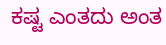ಕಷ್ಟ ಎಂತದು ಅಂತ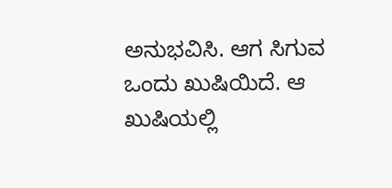ಅನುಭವಿಸಿ. ಆಗ ಸಿಗುವ ಒಂದು ಖುಷಿಯಿದೆ. ಆ ಖುಷಿಯಲ್ಲಿ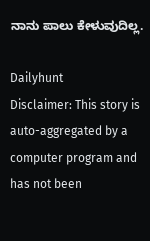ನಾನು ಪಾಲು ಕೇಳುವುದಿಲ್ಲ.

Dailyhunt
Disclaimer: This story is auto-aggregated by a computer program and has not been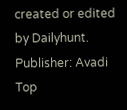created or edited by Dailyhunt. Publisher: Avadi
Top